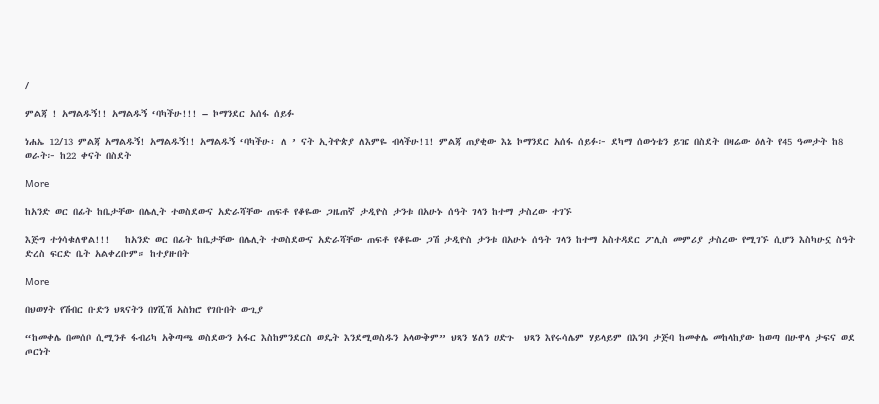/

ምልጃ ! አማልዱኝ!! አማልዱኝ ‘ባካችሁ!!! – ኮማንደር አሰፋ ሰይፉ

ነሐኤ 12/13 ምልጃ አማልዱኝ! አማልዱኝ!! አማልዱኝ ‘ባካችሁ፡ ለ ’ ናት ኢትዮጵያ ለእምዬ ብላችሁ!1! ምልጃ ጠያቂው እኔ ኮማንደር አሰፋ ሰይፉ፦ ደካማ ሰውነቴን ይዤ በስደት በዛሬው ዕለት የ45 ዓመታት ከ8 ወራት፦ ከ22 ቀናት በስደት

More

ከአንድ ወር በፊት ከቤታቸው በሌሊት ተወስደውና አድራሻቸው ጠፍቶ የቆዬው ጋዜጠኛ ታዲዮስ ታንቱ በአሁኑ ሰዓት ገላን ከተማ ታስረው ተገኙ

እጅግ ተጎሳቁለዋል!!!   ከአንድ ወር በፊት ከቤታቸው በሌሊት ተወስደውና አድራሻቸው ጠፍቶ የቆዬው ጋሽ ታዲዮስ ታንቱ በአሁኑ ሰዓት ገላን ከተማ አስተዳደር ፖሊስ መምሪያ ታስረው የሚገኙ ሲሆን እስካሁኗ ስዓት ድረስ ፍርድ ቤት አልቀረቡም። ከተያዙበት

More

በህወሃት የሽብር ቡድን ህጻናትን በሃሺሽ አስክሮ የገቡበት ውጊያ

“ከመቀሌ በመሰቦ ሲሚንቶ ፋብሪካ አቅጣጫ ወስደውን አፋር እስከምንደርስ ወዴት እንደሚወስዱን አላውቅም” ህጻን ሄለን ሀድጉ  ህጻን እየሩሳሌም ሃይላይም በእንባ ታጅባ ከመቀሌ መከላከያው ከወጣ በሁዋላ ታፍና ወደ ጦርነት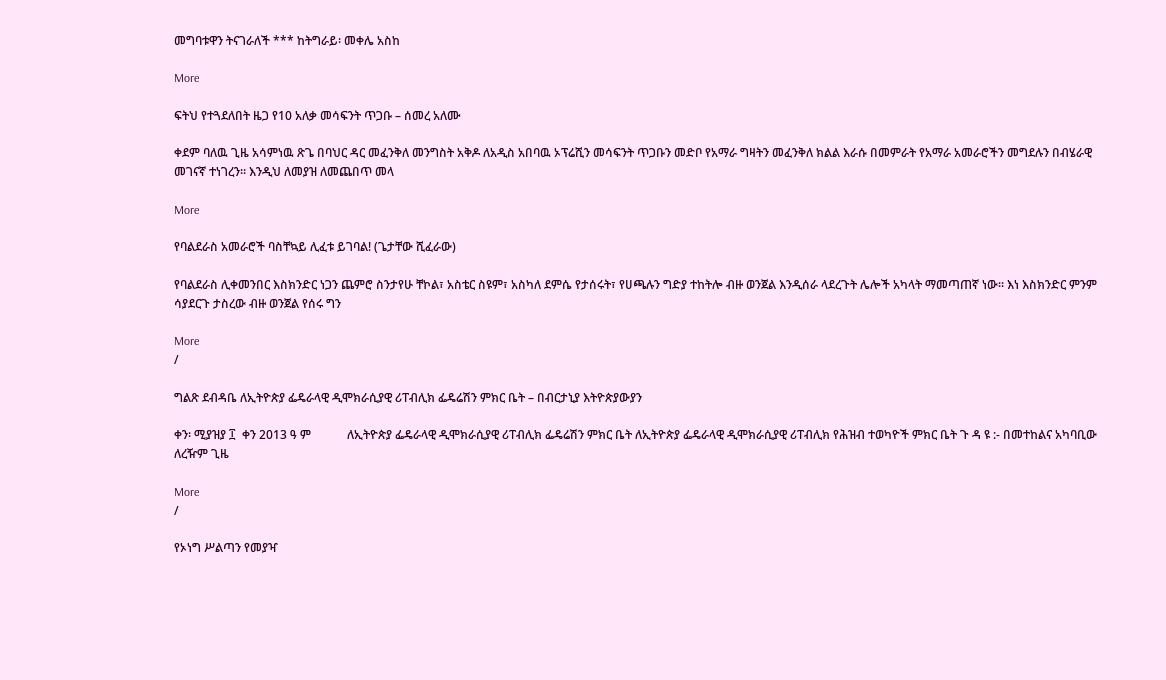መግባቱዋን ትናገራለች *** ከትግራይ፡ መቀሌ አስከ

More

ፍትህ የተጓደለበት ዜጋ የ10 አለቃ መሳፍንት ጥጋቡ – ሰመረ አለሙ

ቀደም ባለዉ ጊዜ አሳምነዉ ጽጌ በባህር ዳር መፈንቅለ መንግስት አቅዶ ለአዲስ አበባዉ ኦፕሬሺን መሳፍንት ጥጋቡን መድቦ የአማራ ግዛትን መፈንቅለ ክልል እራሱ በመምራት የአማራ አመራሮችን መግደሉን በብሄራዊ መገናኛ ተነገረን። እንዲህ ለመያዝ ለመጨበጥ መላ

More

የባልደራስ አመራሮች ባስቸኳይ ሊፈቱ ይገባል! (ጌታቸው ሺፈራው)

የባልደራስ ሊቀመንበር እስክንድር ነጋን ጨምሮ ስንታየሁ ቸኮል፣ አስቴር ስዩም፣ አስካለ ደምሴ የታሰሩት፣ የሀጫሉን ግድያ ተከትሎ ብዙ ወንጀል እንዲሰራ ላደረጉት ሌሎች አካላት ማመጣጠኛ ነው። እነ እስክንድር ምንም ሳያደርጉ ታስረው ብዙ ወንጀል የሰሩ ግን

More
/

ግልጽ ደብዳቤ ለኢትዮጵያ ፌዴራላዊ ዲሞክራሲያዊ ሪፐብሊክ ፌዴሬሽን ምክር ቤት – በብርታኒያ እትዮጵያውያን

ቀን፡ ሚያዝያ ፲  ቀን 2013 ዓ ም            ለኢትዮጵያ ፌዴራላዊ ዲሞክራሲያዊ ሪፐብሊክ ፌዴሬሽን ምክር ቤት ለኢትዮጵያ ፌዴራላዊ ዲሞክራሲያዊ ሪፐብሊክ የሕዝብ ተወካዮች ምክር ቤት ጉ ዳ ዩ :- በመተከልና አካባቢው ለረዥም ጊዜ

More
/

የኦነግ ሥልጣን የመያዣ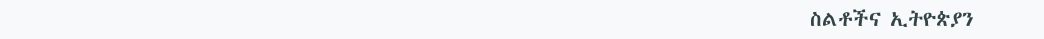ስልቶችና ኢትዮጵያን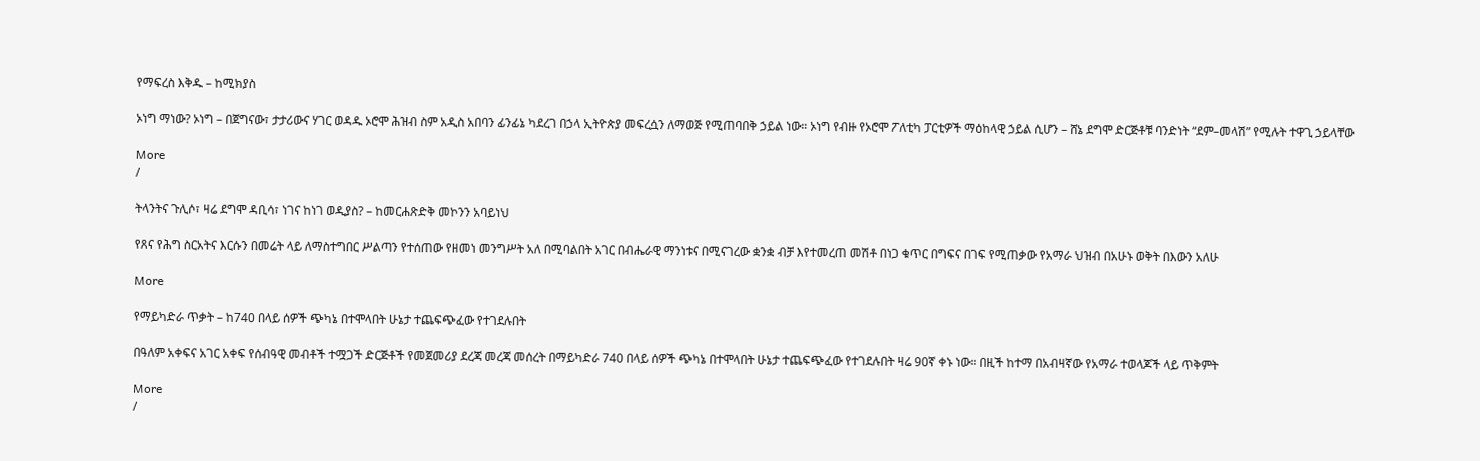የማፍረስ እቅዱ – ከሚክያስ

ኦነግ ማነው? ኦነግ – በጀግናው፣ ታታሪውና ሃገር ወዳዱ ኦሮሞ ሕዝብ ስም አዲስ አበባን ፊንፊኔ ካደረገ በኃላ ኢትዮጵያ መፍረሷን ለማወጅ የሚጠባበቅ ኃይል ነው። ኦነግ የብዙ የኦሮሞ ፖለቲካ ፓርቲዎች ማዕከላዊ ኃይል ሲሆን – ሸኔ ደግሞ ድርጅቶቹ ባንድነት “ደም–መላሽ” የሚሉት ተዋጊ ኃይላቸው

More
/

ትላንትና ጉሊሶ፣ ዛሬ ደግሞ ዳቢሳ፣ ነገና ከነገ ወዲያስ? – ከመርሐጽድቅ መኮንን አባይነህ

የጸና የሕግ ስርአትና እርሱን በመሬት ላይ ለማስተግበር ሥልጣን የተሰጠው የዘመነ መንግሥት አለ በሚባልበት አገር በብሔራዊ ማንነቱና በሚናገረው ቋንቋ ብቻ እየተመረጠ መሽቶ በነጋ ቁጥር በግፍና በገፍ የሚጠቃው የአማራ ህዝብ በአሁኑ ወቅት በእውን አለሁ

More

የማይካድራ ጥቃት – ከ740 በላይ ሰዎች ጭካኔ በተሞላበት ሁኔታ ተጨፍጭፈው የተገደሉበት

በዓለም አቀፍና አገር አቀፍ የሰብዓዊ መብቶች ተሟጋች ድርጅቶች የመጀመሪያ ደረጃ መረጃ መሰረት በማይካድራ 740 በላይ ሰዎች ጭካኔ በተሞላበት ሁኔታ ተጨፍጭፈው የተገደሉበት ዛሬ 90ኛ ቀኑ ነው። በዚች ከተማ በአብዛኛው የአማራ ተወላጆች ላይ ጥቅምት

More
/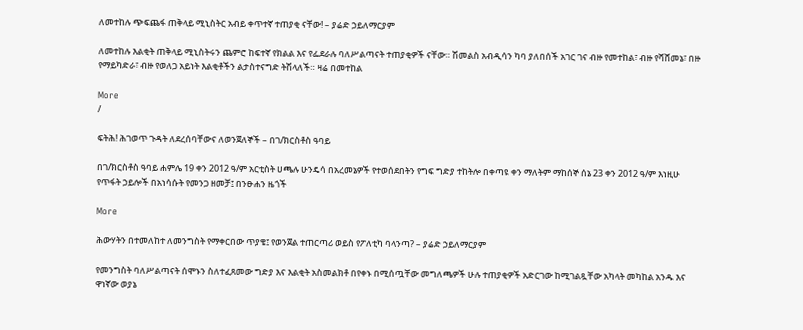ለመተከሉ ጭፍጨፋ ጠቅላይ ሚኒስትር አብይ ቀጥተኛ ተጠያቂ ናቸው! – ያሬድ ኃይለማርያም

ለመተከሉ እልቂት ጠቅላይ ሚኒስትሩን ጨምሮ ከፍተኛ የክልል እና የፌደራሉ ባለሥልጣናት ተጠያቂዎች ናቸው። ሽመልስ አብዲሳን ካባ ያለበሰች አገር ገና ብዙ የመተከል፣ ብዙ የሻሸመኔ፣ በዙ የማይካድራ፣ ብዙ የወለጋ አይነት እልቂቶችን ልታስተናግድ ትሽላለች። ዛሬ በመተከል

More
/

ፍትሕ! ሕገወጥ ጉዳት ለደረሰባቸውና ለወንጀለኞች – በገ/ክርስቶስ ዓባይ

በገ/ክርስቶስ ዓባይ ሐምሌ 19 ቀን 2012 ዓ/ም አርቲስት ሀጫሉ ሁንዴሳ በአረመኔዎች የተወሰደበትን የግፍ ግድያ ተከትሎ በቀጣዩ ቀን ማለትም ማከሰኞ ሰኔ 23 ቀን 2012 ዓ/ም እነዚሁ የጥፋት ኃይሎች በአነሳሱት የመንጋ ዘመቻ፤ በንፁሐን ዜጎች

More

ሕውሃትን በተመለከተ ለመንግስት የማቀርበው ጥያቄ፤ የወንጀል ተጠርጣሪ ወይስ የፖለቲካ ባላንጣ? – ያሬድ ኃይለማርያም

የመንግስት ባለሥልጣናት ሰሞኑን ስለተፈጸመው ግድያ እና እልቂት አስመልክቶ በየቀኑ በሚሰጧቸው መግለጫዎች ሁሉ ተጠያቂዎች አድርገው ከሚገልጿቸው አካላት መካከል አንዱ እና ዋነኛው ወያኔ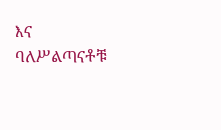እና ባለሥልጣናቶቹ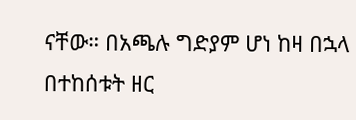ናቸው። በአጫሉ ግድያም ሆነ ከዛ በኋላ በተከሰቱት ዘር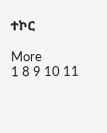ተኮር

More
1 8 9 10 11